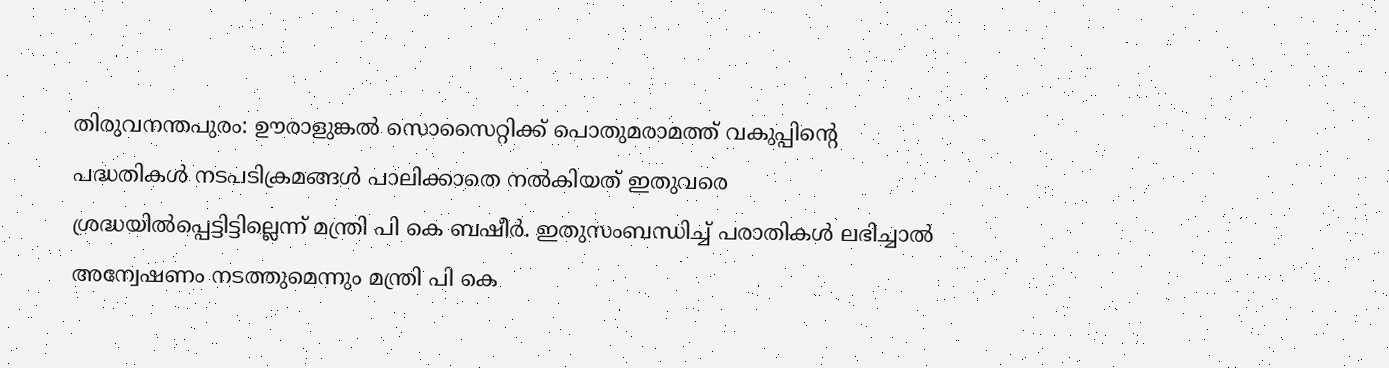തിരുവനന്തപുരം: ഊരാളുങ്കൽ സൊസൈറ്റിക്ക് പൊതുമരാമത്ത് വകുപ്പിന്റെ പദ്ധതികൾ നടപടിക്രമങ്ങൾ പാലിക്കാതെ നൽകിയത് ഇതുവരെ ശ്രദ്ധയിൽപ്പെട്ടിട്ടില്ലെന്ന് മന്ത്രി പി കെ ബഷീർ. ഇതുസംബന്ധിച്ച് പരാതികൾ ലഭിച്ചാൽ അന്വേഷണം നടത്തുമെന്നും മന്ത്രി പി കെ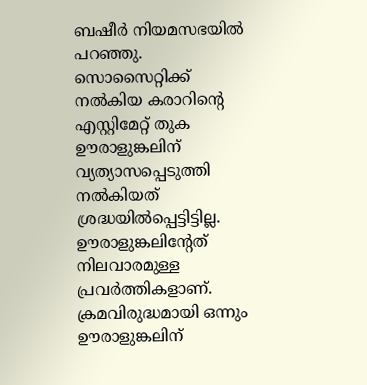ബഷീർ നിയമസഭയിൽ പറഞ്ഞു. സൊസൈറ്റിക്ക് നൽകിയ കരാറിന്റെ എസ്റ്റിമേറ്റ് തുക ഊരാളുങ്കലിന് വ്യത്യാസപ്പെടുത്തി നൽകിയത് ശ്രദ്ധയിൽപ്പെട്ടിട്ടില്ല. ഊരാളുങ്കലിന്റേത് നിലവാരമുള്ള പ്രവർത്തികളാണ്. ക്രമവിരുദ്ധമായി ഒന്നും ഊരാളുങ്കലിന്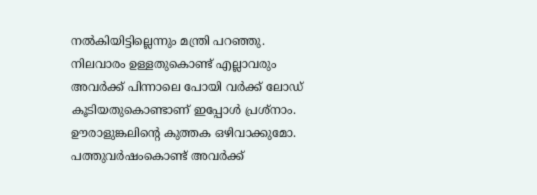നൽകിയിട്ടില്ലെന്നും മന്ത്രി പറഞ്ഞു.
നിലവാരം ഉള്ളതുകൊണ്ട് എല്ലാവരും അവർക്ക് പിന്നാലെ പോയി വർക്ക് ലോഡ് കൂടിയതുകൊണ്ടാണ് ഇപ്പോൾ പ്രശ്നാം. ഊരാളുങ്കലിൻ്റെ കുത്തക ഒഴിവാക്കുമോ. പത്തുവർഷംകൊണ്ട് അവർക്ക്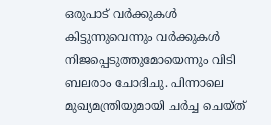ഒരുപാട് വർക്കുകൾ കിട്ടുന്നുവെന്നും വർക്കുകൾ നിജപ്പെടുത്തുമോയെന്നും വിടി ബലരാം ചോദിചു. പിന്നാലെ മുഖ്യമന്ത്രിയുമായി ചർച്ച ചെയ്ത്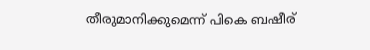തീരുമാനിക്കുമെന്ന് പികെ ബഷീര്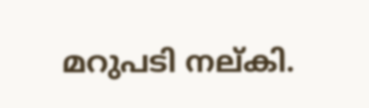മറുപടി നല്കി.